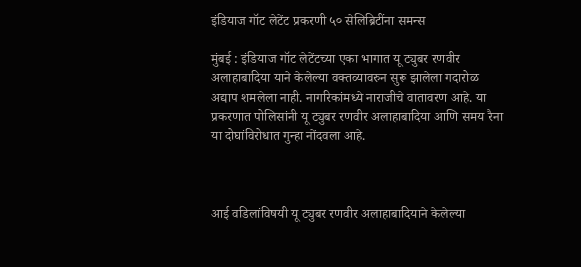इंडियाज गॉट लेटेंट प्रकरणी ५० सेलिब्रिटींना समन्स

मुंबई : इंडियाज गॉट लेटेंटच्या एका भागात यू ट्युबर रणवीर अलाहाबादिया याने केलेल्या वक्तव्यावरुन सुरू झालेला गदारोळ अद्याप शमलेला नाही. नागरिकांमध्ये नाराजीचे वातावरण आहे. या प्रकरणात पोलिसांनी यू ट्युबर रणवीर अलाहाबादिया आणि समय रैना या दोघांविरोधात गुन्हा नोंदवला आहे.



आई वडिलांविषयी यू ट्युबर रणवीर अलाहाबादियाने केलेल्या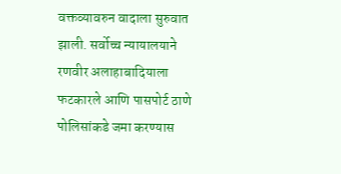वक्तव्यावरुन वादाला सुरुवात झाली. सर्वोच्च न्यायालयाने रणवीर अलाहाबादियाला फटकारले आणि पासपोर्ट ठाणे पोलिसांकडे जमा करण्यास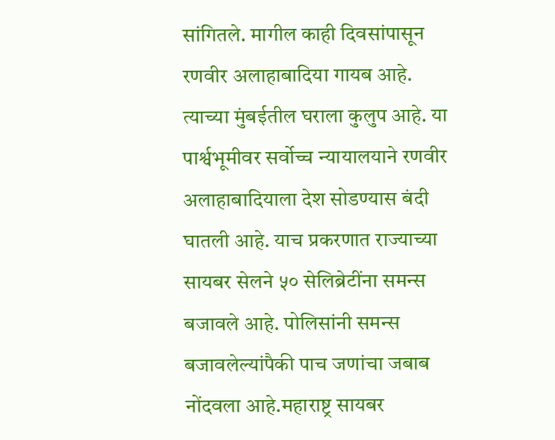सांगितले. मागील काही दिवसांपासून रणवीर अलाहाबादिया गायब आहे. त्याच्या मुंबईतील घराला कुलुप आहे. या पार्श्वभूमीवर सर्वोच्च न्यायालयाने रणवीर अलाहाबादियाला देश सोडण्यास बंदी घातली आहे. याच प्रकरणात राज्याच्या सायबर सेलने ५० सेलिब्रेटींना समन्स बजावले आहे. पोलिसांनी समन्स बजावलेल्यांपैकी पाच जणांचा जबाब नोंदवला आहे.महाराष्ट्र सायबर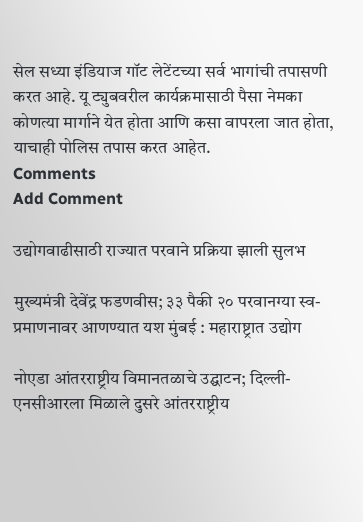सेल सध्या इंडियाज गॉट लेटेंटच्या सर्व भागांची तपासणी करत आहे. यू ट्युबवरील कार्यक्रमासाठी पैसा नेमका कोणत्या मार्गाने येत होता आणि कसा वापरला जात होता, याचाही पोलिस तपास करत आहेत.
Comments
Add Comment

उद्योगवाढीसाठी राज्यात परवाने प्रक्रिया झाली सुलभ

मुख्यमंत्री देवेंद्र फडणवीस; ३३ पैकी २० परवानग्या स्व-प्रमाणनावर आणण्यात यश मुंबई : महाराष्ट्रात उद्योग

नोएडा आंतरराष्ट्रीय विमानतळाचे उद्घाटन; दिल्ली-एनसीआरला मिळाले दुसरे आंतरराष्ट्रीय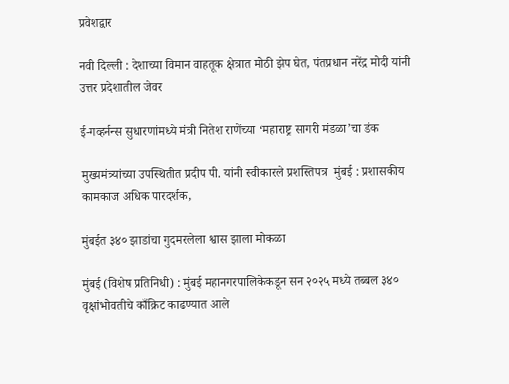प्रवेशद्वार

नवी दिल्ली : देशाच्या विमान वाहतूक क्षेत्रात मोठी झेप घेत, पंतप्रधान नरेंद्र मोदी यांनी उत्तर प्रदेशातील जेवर

ई-गव्हर्नन्स सुधारणांमध्ये मंत्री नितेश राणेंच्या ‘महाराष्ट्र सागरी मंडळा’चा डंक

मुख्यमंत्र्यांच्या उपस्थितीत प्रदीप पी. यांनी स्वीकारले प्रशस्तिपत्र  मुंबई : प्रशासकीय कामकाज अधिक पारदर्शक,

मुंबईत ३४० झाडांचा गुदमरलेला श्वास झाला मोकळा

मुंबई (विशेष प्रतिनिधी) : मुंबई महानगरपालिकेकडून सन २०२५ मध्ये तब्बल ३४० वृक्षांभोवतीचे काँक्रिट काढण्यात आले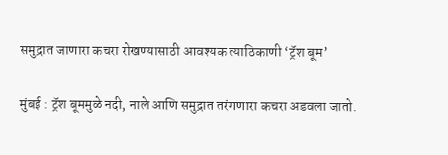समुद्रात जाणारा कचरा रोखण्यासाठी आवश्यक त्याठिकाणी ‘ट्रॅश बूम’

मुंबई : ट्रॅश बूममुळे नदी, नाले आणि समुद्रात तरंगणारा कचरा अडवला जातो.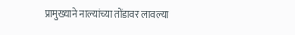प्रामुख्याने नाल्यांच्या तोंडावर लावल्या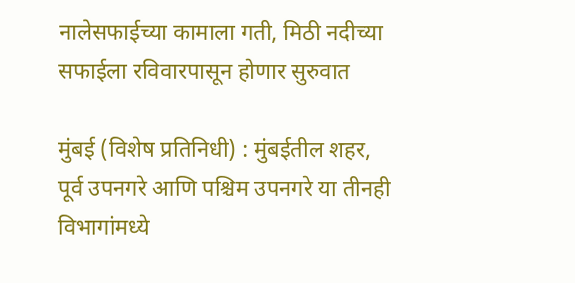नालेसफाईच्या कामाला गती, मिठी नदीच्या सफाईला रविवारपासून होणार सुरुवात

मुंबई (विशेष प्रतिनिधी) : मुंबईतील शहर, पूर्व उपनगरे आणि पश्चिम उपनगरे या तीनही विभागांमध्ये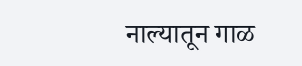नाल्‍यातून गाळ